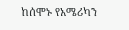ከሰሞኑ የአሜሪካን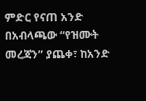ምድር የናጠ አንድ በአብላጫው “የዝሙት መረጃን” ያጨቀ፣ ከአንድ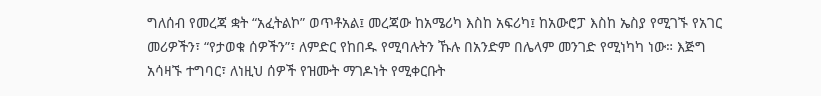ግለሰብ የመረጃ ቋት “አፈትልኮ” ወጥቶአል፤ መረጃው ከአሜሪካ እስከ አፍሪካ፤ ከአውሮፓ እስከ ኤስያ የሚገኙ የአገር መሪዎችን፣ “የታወቁ ሰዎችን”፣ ለምድር የከበዱ የሚባሉትን ኹሉ በአንድም በሌላም መንገድ የሚነካካ ነው። እጅግ አሳዛኙ ተግባር፣ ለነዚህ ሰዎች የዝሙት ማገዶነት የሚቀርቡት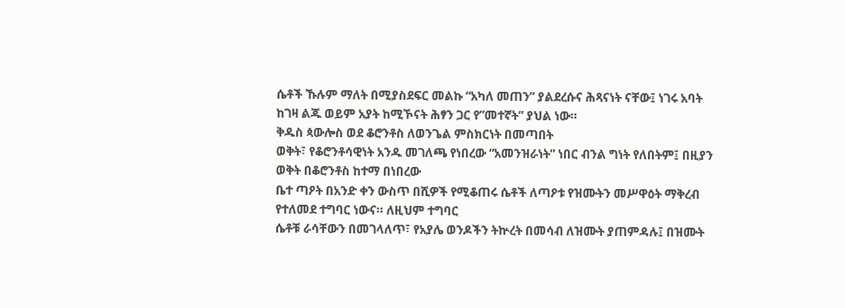ሴቶች ኹሉም ማለት በሚያስደፍር መልኩ “አካለ መጠን” ያልደረሱና ሕጻናነት ናቸው፤ ነገሩ አባት ከገዛ ልጁ ወይም አያት ከሚኾናት ሕፃን ጋር የ”መተኛት” ያህል ነው።
ቅዱስ ጳውሎስ ወደ ቆሮንቶስ ለወንጌል ምስክርነት በመጣበት
ወቅት፣ የቆሮንቶሳዊነት አንዱ መገለጫ የነበረው “አመንዝራነት” ነበር ብንል ግነት የለበትም፤ በዚያን ወቅት በቆሮንቶስ ከተማ በነበረው
ቤተ ጣዖት በአንድ ቀን ውስጥ በሺዎች የሚቆጠሩ ሴቶች ለጣዖቱ የዝሙትን መሥዋዕት ማቅረብ የተለመደ ተግባር ነውና። ለዚህም ተግባር
ሴቶቹ ራሳቸውን በመገላለጥ፣ የአያሌ ወንዶችን ትኵረት በመሳብ ለዝሙት ያጠምዳሉ፤ በዝሙት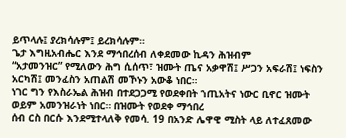ይጥላሉ፤ ያረክሳሉም፤ ይረክሳሉም።
ጌታ እግዚአብሔር እንደ ማኅበረሰብ ለቀደመው ኪዳን ሕዝብም
“አታመንዝር” የሚለውን ሕግ ሲሰጥ፣ ዝሙት ጤና አቃዋሽ፤ ሥጋን አፍራሽ፤ ነፍስን አርካሽ፤ መንፈስን አጠልሽ መኾኑን አውቆ ነበር።
ነገር ግን የእስራኤል ሕዝብ በተደጋጋሚ የወደቀበት ኀጢአትና ነውር ቢኖር ዝሙት ወይም አመንዝራነት ነበር። በዝሙት የወደቀ ማኅበረ
ሰብ ርስ በርሱ እንደሚተላለቅ የመሳ. 19 በአንድ ሌዋዊ ሚስት ላይ ለተፈጸመው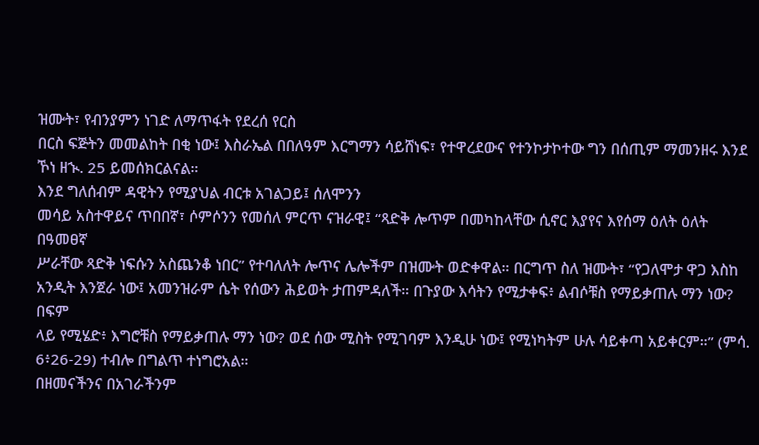ዝሙት፣ የብንያምን ነገድ ለማጥፋት የደረሰ የርስ
በርስ ፍጅትን መመልከት በቂ ነው፤ እስራኤል በበለዓም እርግማን ሳይሸነፍ፣ የተዋረደውና የተንኮታኮተው ግን በሰጢም ማመንዘሩ እንደ
ኾነ ዘኊ. 25 ይመሰክርልናል።
እንደ ግለሰብም ዳዊትን የሚያህል ብርቱ አገልጋይ፤ ሰለሞንን
መሳይ አስተዋይና ጥበበኛ፣ ሶምሶንን የመሰለ ምርጥ ናዝራዊ፤ “ጻድቅ ሎጥም በመካከላቸው ሲኖር እያየና እየሰማ ዕለት ዕለት በዓመፀኛ
ሥራቸው ጻድቅ ነፍሱን አስጨንቆ ነበር” የተባለለት ሎጥና ሌሎችም በዝሙት ወድቀዋል። በርግጥ ስለ ዝሙት፣ “የጋለሞታ ዋጋ እስከ
አንዲት እንጀራ ነው፤ አመንዝራም ሴት የሰውን ሕይወት ታጠምዳለች። በጉያው እሳትን የሚታቀፍ፥ ልብሶቹስ የማይቃጠሉ ማን ነው? በፍም
ላይ የሚሄድ፥ እግሮቹስ የማይቃጠሉ ማን ነው? ወደ ሰው ሚስት የሚገባም እንዲሁ ነው፤ የሚነካትም ሁሉ ሳይቀጣ አይቀርም።” (ምሳ.
6፥26-29) ተብሎ በግልጥ ተነግሮአል።
በዘመናችንና በአገራችንም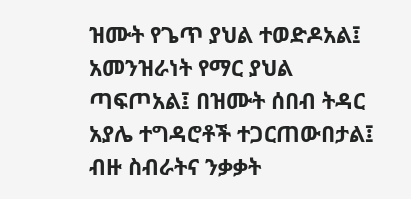ዝሙት የጌጥ ያህል ተወድዶአል፤
አመንዝራነት የማር ያህል ጣፍጦአል፤ በዝሙት ሰበብ ትዳር አያሌ ተግዳሮቶች ተጋርጠውበታል፤ ብዙ ስብራትና ንቃቃት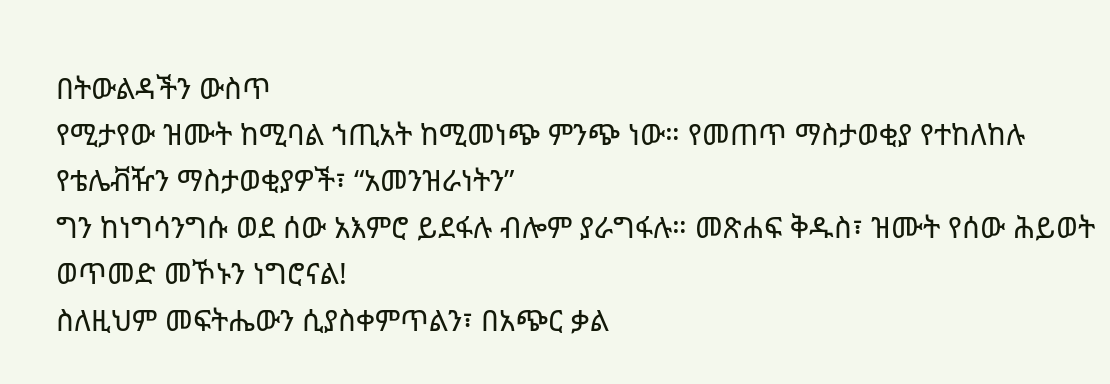በትውልዳችን ውስጥ
የሚታየው ዝሙት ከሚባል ኀጢአት ከሚመነጭ ምንጭ ነው። የመጠጥ ማስታወቂያ የተከለከሉ የቴሌቭዥን ማስታወቂያዎች፣ “አመንዝራነትን”
ግን ከነግሳንግሱ ወደ ሰው አእምሮ ይደፋሉ ብሎም ያራግፋሉ። መጽሐፍ ቅዱስ፣ ዝሙት የሰው ሕይወት ወጥመድ መኾኑን ነግሮናል!
ስለዚህም መፍትሔውን ሲያስቀምጥልን፣ በአጭር ቃል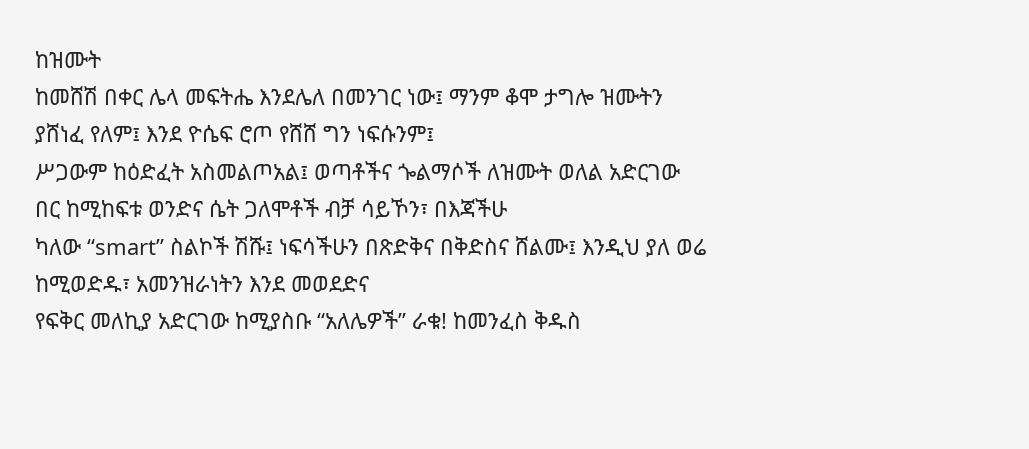ከዝሙት
ከመሸሽ በቀር ሌላ መፍትሔ እንደሌለ በመንገር ነው፤ ማንም ቆሞ ታግሎ ዝሙትን ያሸነፈ የለም፤ እንደ ዮሴፍ ሮጦ የሸሸ ግን ነፍሱንም፤
ሥጋውም ከዕድፈት አስመልጦአል፤ ወጣቶችና ጐልማሶች ለዝሙት ወለል አድርገው በር ከሚከፍቱ ወንድና ሴት ጋለሞቶች ብቻ ሳይኾን፣ በእጃችሁ
ካለው “smart” ስልኮች ሽሹ፤ ነፍሳችሁን በጽድቅና በቅድስና ሸልሙ፤ እንዲህ ያለ ወሬ ከሚወድዱ፣ አመንዝራነትን እንደ መወደድና
የፍቅር መለኪያ አድርገው ከሚያስቡ “አለሌዎች” ራቁ! ከመንፈስ ቅዱስ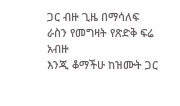ጋር ብዙ ጊዜ በማሳለፍ ራስን የመግዛት የጽድቅ ፍሬ አብዙ
እንጂ ቆማችሁ ከዝሙት ጋር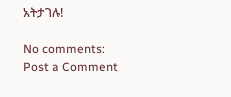አትታገሉ!

No comments:
Post a Comment